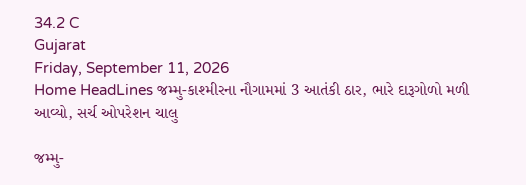34.2 C
Gujarat
Friday, September 11, 2026
Home HeadLines જમ્મુ-કાશ્મીરના નૌગામમાં 3 આતંકી ઠાર, ભારે દારૂગોળો મળી આવ્યો, સર્ચ ઓપરેશન ચાલુ

જમ્મુ-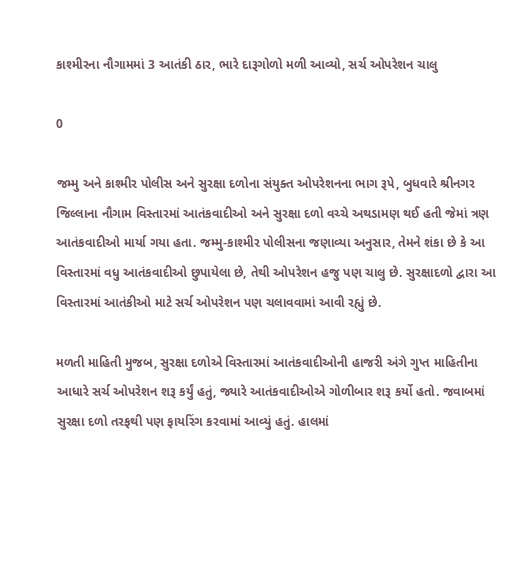કાશ્મીરના નૌગામમાં 3 આતંકી ઠાર, ભારે દારૂગોળો મળી આવ્યો, સર્ચ ઓપરેશન ચાલુ

0

જમ્મુ અને કાશ્મીર પોલીસ અને સુરક્ષા દળોના સંયુક્ત ઓપરેશનના ભાગ રૂપે, બુધવારે શ્રીનગર જિલ્લાના નૌગામ વિસ્તારમાં આતંકવાદીઓ અને સુરક્ષા દળો વચ્ચે અથડામણ થઈ હતી જેમાં ત્રણ આતંકવાદીઓ માર્યા ગયા હતા. જમ્મુ-કાશ્મીર પોલીસના જણાવ્યા અનુસાર, તેમને શંકા છે કે આ વિસ્તારમાં વધુ આતંકવાદીઓ છુપાયેલા છે, તેથી ઓપરેશન હજુ પણ ચાલુ છે. સુરક્ષાદળો દ્વારા આ વિસ્તારમાં આતંકીઓ માટે સર્ચ ઓપરેશન પણ ચલાવવામાં આવી રહ્યું છે.

મળતી માહિતી મુજબ, સુરક્ષા દળોએ વિસ્તારમાં આતંકવાદીઓની હાજરી અંગે ગુપ્ત માહિતીના આધારે સર્ચ ઓપરેશન શરૂ કર્યું હતું, જ્યારે આતંકવાદીઓએ ગોળીબાર શરૂ કર્યો હતો. જવાબમાં સુરક્ષા દળો તરફથી પણ ફાયરિંગ કરવામાં આવ્યું હતું. હાલમાં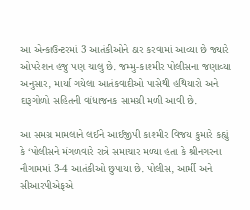આ એન્કાઉન્ટરમાં 3 આતંકીઓને ઠાર કરવામાં આવ્યા છે જ્યારે ઓપરેશન હજુ પણ ચાલુ છે. જમ્મુ-કાશ્મીર પોલીસના જણાવ્યા અનુસાર, માર્યા ગયેલા આતંકવાદીઓ પાસેથી હથિયારો અને દારૂગોળો સહિતની વાંધાજનક સામગ્રી મળી આવી છે.

આ સમગ્ર મામલાને લઈને આઈજીપી કાશ્મીર વિજય કુમારે કહ્યું કે ‘પોલીસને મંગળવારે રાત્રે સમાચાર મળ્યા હતા કે શ્રીનગરના નૌગામમાં 3-4 આતંકીઓ છુપાયા છે. પોલીસ, આર્મી અને સીઆરપીએફએ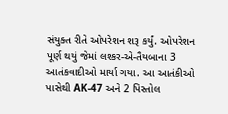સંયુક્ત રીતે ઓપરેશન શરૂ કર્યું. ઓપરેશન પૂર્ણ થયું જેમાં લશ્કર-એ-તૈયબાના 3 આતંકવાદીઓ માર્યા ગયા. આ આતંકીઓ પાસેથી AK-47 અને 2 પિસ્તોલ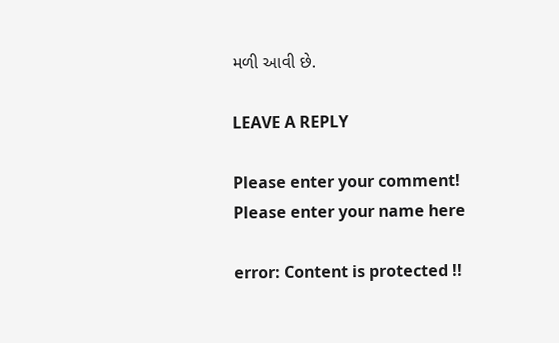મળી આવી છે.

LEAVE A REPLY

Please enter your comment!
Please enter your name here

error: Content is protected !!